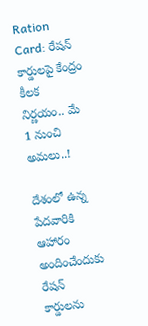Ration Card: రేషన్ కార్డులపై కేంద్రం కీలక నిర్ణయం.. మే 1 నుంచి అమలు..!

దేశంలో ఉన్న పేదవారికి ఆహారం అందించేందుకు రేషన్ కార్డులను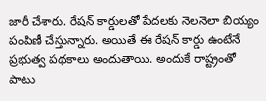జారీ చేశారు. రేషన్ కార్డులతో పేదలకు నెలనెలా బియ్యం పంపిణీ చేస్తున్నారు. అయితే ఈ రేషన్ కార్డు ఉంటేనే ప్రభుత్వ పథకాలు అందుతాయి. అందుకే రాష్ట్రంతో పాటు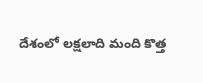దేశంలో లక్షలాది మంది కొత్త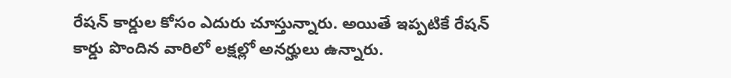రేషన్ కార్డుల కోసం ఎదురు చూస్తున్నారు. అయితే ఇప్పటికే రేషన్ కార్డు పొందిన వారిలో లక్షల్లో అనర్హులు ఉన్నారు.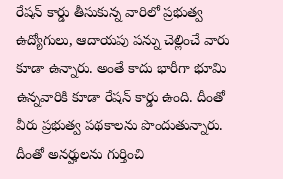రేషన్ కార్డు తీసుకున్న వారిలో ప్రభుత్వ ఉద్యోగులు, ఆదాయపు పన్ను చెల్లించే వారు కూడా ఉన్నారు. అంతే కాదు భారీగా భూమి ఉన్నవారికి కూడా రేషన్ కార్డు ఉంది. దీంతో వీరు ప్రభుత్వ పథకాలను పొందుతున్నారు. దీంతో అనర్హులను గుర్తించి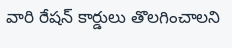వారి రేషన్ కార్డులు తొలగించాలని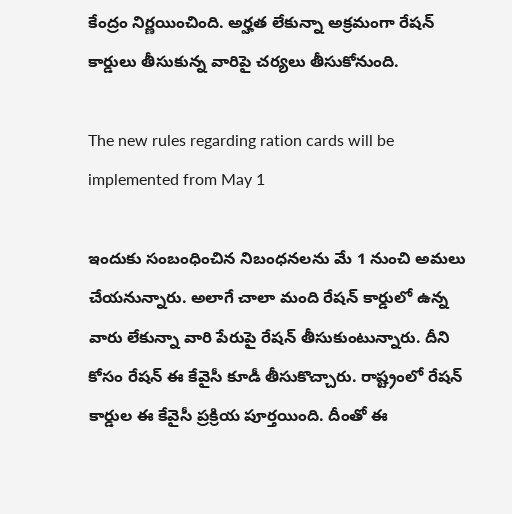కేంద్రం నిర్ణయించింది. అర్హత లేకున్నా అక్రమంగా రేషన్ కార్డులు తీసుకున్న వారిపై చర్యలు తీసుకోనుంది.

The new rules regarding ration cards will be implemented from May 1

ఇందుకు సంబంధించిన నిబంధనలను మే 1 నుంచి అమలు చేయనున్నారు. అలాగే చాలా మంది రేషన్ కార్డులో ఉన్న వారు లేకున్నా వారి పేరుపై రేషన్ తీసుకుంటున్నారు. దీని కోసం రేషన్ ఈ కేవైసీ కూడీ తీసుకొచ్చారు. రాష్ట్రంలో రేషన్ కార్డుల ఈ కేవైసీ ప్రక్రియ పూర్తయింది. దీంతో ఈ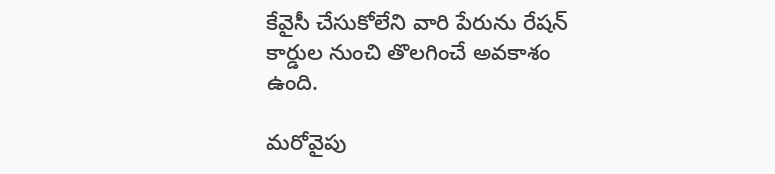కేవైసీ చేసుకోలేని వారి పేరును రేషన్ కార్డుల నుంచి తొలగించే అవకాశం ఉంది.

మరోవైపు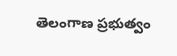తెలంగాణ ప్రభుత్వం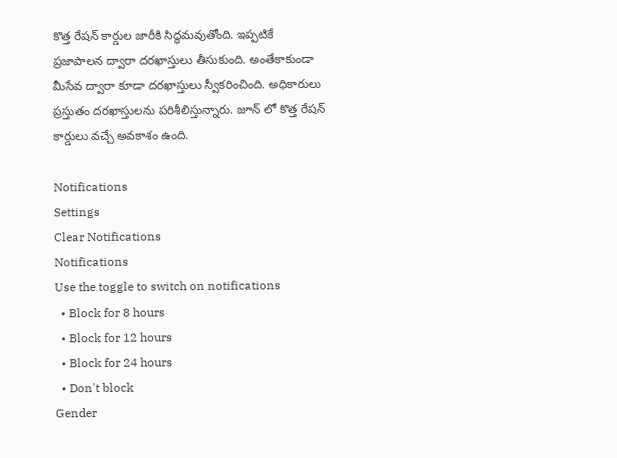కొత్త రేషన్ కార్డుల జారీకి సిద్ధమవుతోంది. ఇప్పటికే ప్రజాపాలన ద్వారా దరఖాస్తులు తీసుకుంది. అంతేకాకుండా మీసేవ ద్వారా కూడా దరఖాస్తులు స్వీకరించింది. అధికారులు ప్రస్తుతం దరఖాస్తులను పరిశీలిస్తున్నారు. జూన్ లో కొత్త రేషన్ కార్డులు వచ్చే అవకాశం ఉంది.

Notifications
Settings
Clear Notifications
Notifications
Use the toggle to switch on notifications
  • Block for 8 hours
  • Block for 12 hours
  • Block for 24 hours
  • Don't block
Gender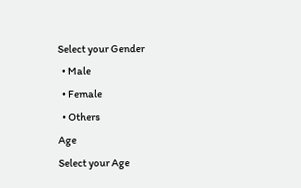Select your Gender
  • Male
  • Female
  • Others
Age
Select your Age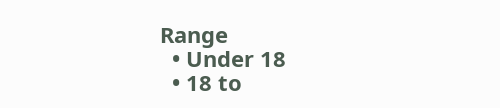Range
  • Under 18
  • 18 to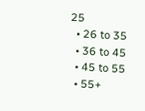25
  • 26 to 35
  • 36 to 45
  • 45 to 55
  • 55+